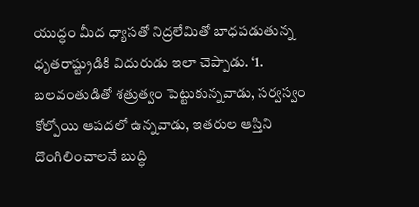యుద్ధం మీద ధ్యాసతో నిద్రలేమితో బాధపడుతున్న ధృతరాష్ట్రుడికి విదురుడు ఇలా చెప్పాడు. ‘1. బలవంతుడితో శత్రుత్వం పెట్టుకున్నవాడు, సర్వస్వం కోల్పోయి ఆపదలో ఉన్నవాడు, ఇతరుల ఆస్తిని దొంగిలించాలనే బుద్ధి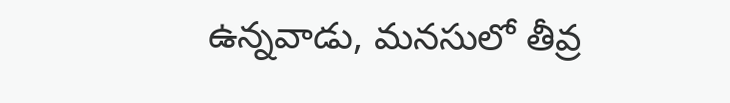ఉన్నవాడు, మనసులో తీవ్ర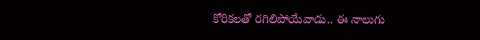కోరికలతో రగిలిపోయేవాడు.. ఈ నాలుగు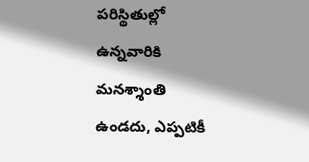పరిస్థితుల్లో ఉన్నవారికి మనశ్శాంతి ఉండదు, ఎప్పటికీ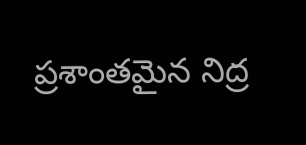ప్రశాంతమైన నిద్ర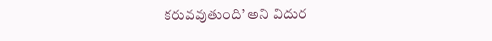కరువవుతుంది’ అని విదుర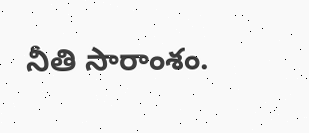నీతి సారాంశం.